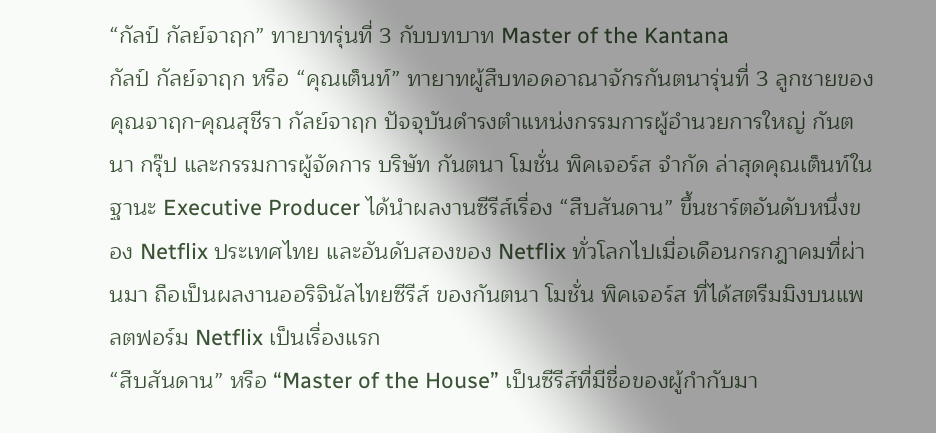“กัลป์ กัลย์จาฤก” ทายาทรุ่นที่ 3 กับบทบาท Master of the Kantana
กัลป์ กัลย์จาฤก หรือ “คุณเต็นท์” ทายาทผู้สืบทอดอาณาจักรกันตนารุ่นที่ 3 ลูกชายของคุณจาฤก-คุณสุชีรา กัลย์จาฤก ปัจจุบันดำรงตำแหน่งกรรมการผู้อำนวยการใหญ่ กันตนา กรุ๊ป และกรรมการผู้จัดการ บริษัท กันตนา โมชั่น พิคเจอร์ส จำกัด ล่าสุดคุณเต็นท์ในฐานะ Executive Producer ได้นำผลงานซีรีส์เรื่อง “สืบสันดาน” ขึ้นชาร์ตอันดับหนึ่งของ Netflix ประเทศไทย และอันดับสองของ Netflix ทั่วโลกไปเมื่อเดือนกรกฎาคมที่ผ่านมา ถือเป็นผลงานออริจินัลไทยซีรีส์ ของกันตนา โมชั่น พิคเจอร์ส ที่ได้สตรีมมิงบนแพลตฟอร์ม Netflix เป็นเรื่องแรก
“สืบสันดาน” หรือ “Master of the House” เป็นซีรีส์ที่มีชื่อของผู้กำกับมา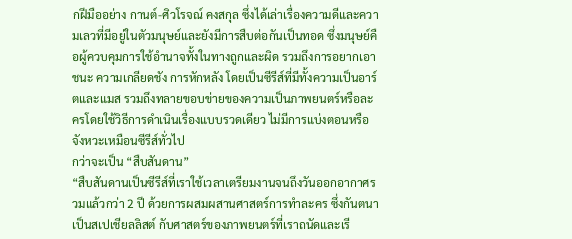กฝีมืออย่าง กานต์-ศิวโรจณ์ คงสกุล ซึ่งได้เล่าเรื่องความดีและความเลวที่มีอยู่ในตัวมนุษย์และยังมีการสืบต่อกันเป็นทอด ซึ่งมนุษย์คือผู้ควบคุมการใช้อำนาจทั้งในทางถูกและผิด รวมถึงการอยากเอาชนะ ความเกลียดชัง การหักหลัง โดยเป็นซีรีส์ที่มีทั้งความเป็นอาร์ตและแมส รวมถึงทลายขอบข่ายของความเป็นภาพยนตร์หรือละครโดยใช้วิธีการดำเนินเรื่องแบบรวดเดียว ไม่มีการแบ่งตอนหรือจังหวะเหมือนซีรีส์ทั่วไป
กว่าจะเป็น “สืบสันดาน”
“สืบสันดานเป็นซีรีส์ที่เราใช้เวลาเตรียมงานจนถึงวันออกอากาศรวมแล้วกว่า 2 ปี ด้วยการผสมผสานศาสตร์การทำละคร ซึ่งกันตนาเป็นสเปเชียลลิสต์ กับศาสตร์ของภาพยนตร์ที่เราถนัดและเรี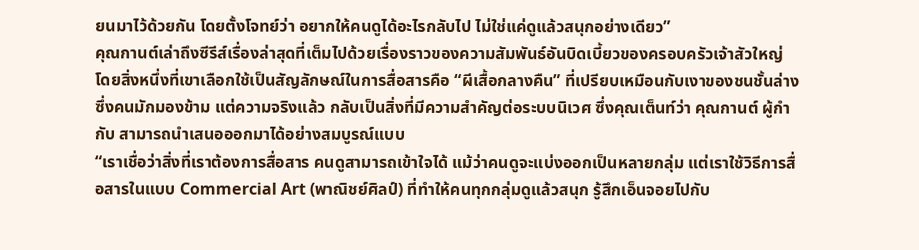ยนมาไว้ด้วยกัน โดยตั้งโจทย์ว่า อยากให้คนดูได้อะไรกลับไป ไม่ใช่แค่ดูแล้วสนุกอย่างเดียว”
คุณกานต์เล่าถึงซีรีส์เรื่องล่าสุดที่เต็มไปด้วยเรื่องราวของความสัมพันธ์อันบิดเบี้ยวของครอบครัวเจ้าสัวใหญ่ โดยสิ่งหนึ่งที่เขาเลือกใช้เป็นสัญลักษณ์ในการสื่อสารคือ “ผีเสื้อกลางคืน” ที่เปรียบเหมือนกับเงาของชนชั้นล่างซึ่งคนมักมองข้าม แต่ความจริงแล้ว กลับเป็นสิ่งที่มีความสำคัญต่อระบบนิเวศ ซึ่งคุณเต็นท์ว่า คุณกานต์ ผู้กำกับ สามารถนำเสนอออกมาได้อย่างสมบูรณ์แบบ
“เราเชื่อว่าสิ่งที่เราต้องการสื่อสาร คนดูสามารถเข้าใจได้ แม้ว่าคนดูจะแบ่งออกเป็นหลายกลุ่ม แต่เราใช้วิธีการสื่อสารในแบบ Commercial Art (พาณิชย์ศิลป์) ที่ทำให้คนทุกกลุ่มดูแล้วสนุก รู้สึกเอ็นจอยไปกับ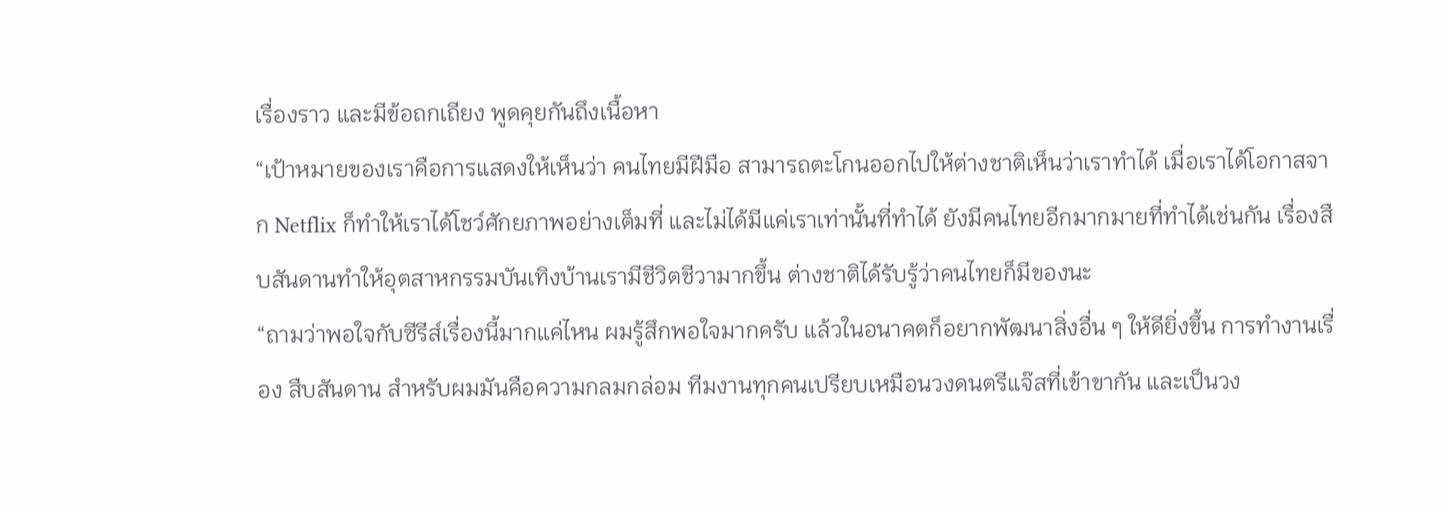เรื่องราว และมีข้อถกเถียง พูดคุยกันถึงเนื้อหา
“เป้าหมายของเราคือการแสดงให้เห็นว่า คนไทยมีฝีมือ สามารถตะโกนออกไปให้ต่างชาติเห็นว่าเราทำได้ เมื่อเราได้โอกาสจาก Netflix ก็ทำให้เราได้โชว์ศักยภาพอย่างเต็มที่ และไม่ได้มีแค่เราเท่านั้นที่ทำได้ ยังมีคนไทยอีกมากมายที่ทำได้เช่นกัน เรื่องสืบสันดานทำให้อุตสาหกรรมบันเทิงบ้านเรามีชีวิตชีวามากขึ้น ต่างชาติได้รับรู้ว่าคนไทยก็มีของนะ
“ถามว่าพอใจกับซีรีส์เรื่องนี้มากแค่ไหน ผมรู้สึกพอใจมากครับ แล้วในอนาคตก็อยากพัฒนาสิ่งอื่น ๆ ให้ดียิ่งขึ้น การทำงานเรื่อง สืบสันดาน สำหรับผมมันคือความกลมกล่อม ทีมงานทุกคนเปรียบเหมือนวงดนตรีแจ๊สที่เข้าขากัน และเป็นวง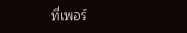ที่เพอร์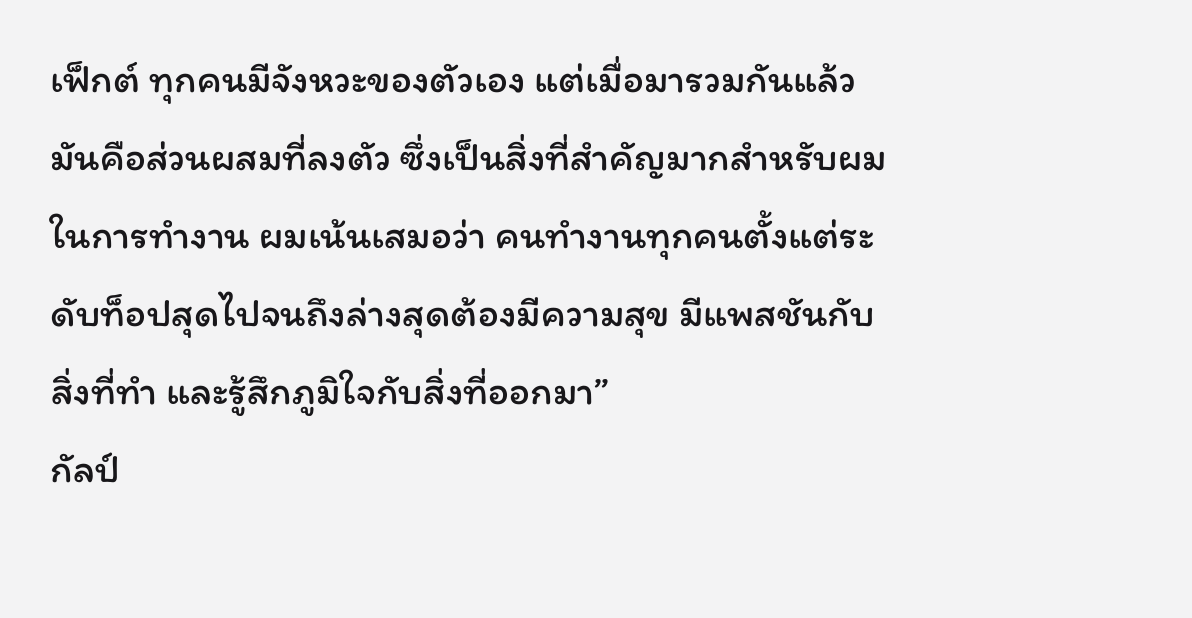เฟ็กต์ ทุกคนมีจังหวะของตัวเอง แต่เมื่อมารวมกันแล้วมันคือส่วนผสมที่ลงตัว ซึ่งเป็นสิ่งที่สำคัญมากสำหรับผมในการทำงาน ผมเน้นเสมอว่า คนทำงานทุกคนตั้งแต่ระดับท็อปสุดไปจนถึงล่างสุดต้องมีความสุข มีแพสชันกับสิ่งที่ทำ และรู้สึกภูมิใจกับสิ่งที่ออกมา”
กัลป์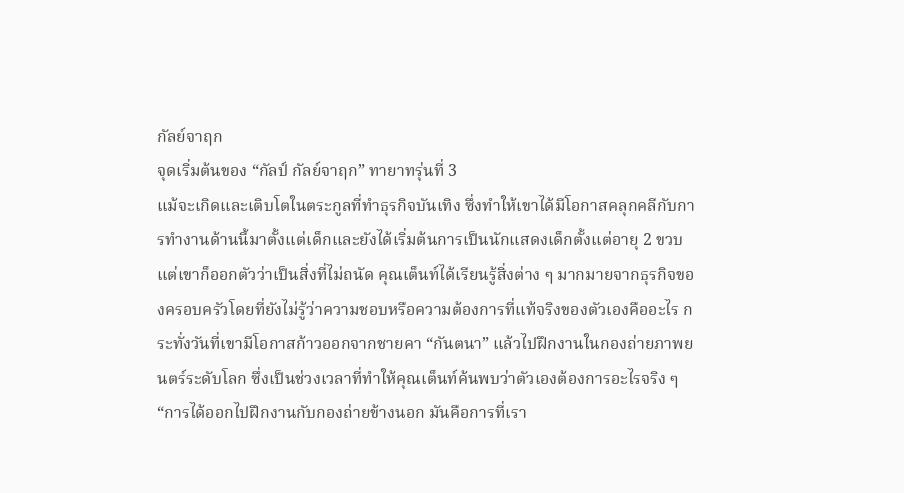กัลย์จาฤก
จุดเริ่มต้นของ “กัลป์ กัลย์จาฤก” ทายาทรุ่นที่ 3
แม้จะเกิดและเติบโตในตระกูลที่ทำธุรกิจบันเทิง ซึ่งทำให้เขาได้มีโอกาสคลุกคลีกับการทำงานด้านนี้มาตั้งแต่เด็กและยังได้เริ่มต้นการเป็นนักแสดงเด็กตั้งแต่อายุ 2 ขวบ แต่เขาก็ออกตัวว่าเป็นสิ่งที่ไม่ถนัด คุณเต็นท์ได้เรียนรู้สิ่งต่าง ๆ มากมายจากธุรกิจของครอบครัวโดยที่ยังไม่รู้ว่าความชอบหรือความต้องการที่แท้จริงของตัวเองคืออะไร กระทั่งวันที่เขามีโอกาสก้าวออกจากชายคา “กันตนา” แล้วไปฝึกงานในกองถ่ายภาพยนตร์ระดับโลก ซึ่งเป็นช่วงเวลาที่ทำให้คุณเต็นท์ค้นพบว่าตัวเองต้องการอะไรจริง ๆ
“การได้ออกไปฝึกงานกับกองถ่ายข้างนอก มันคือการที่เรา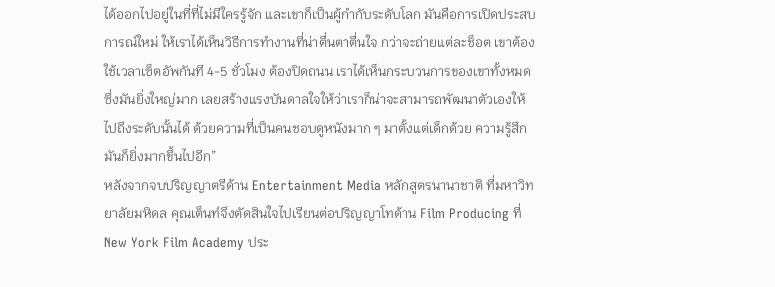ได้ออกไปอยู่ในที่ที่ไม่มีใครรู้จัก และเขาก็เป็นผู้กำกับระดับโลก มันคือการเปิดประสบการณ์ใหม่ ให้เราได้เห็นวิธีการทำงานที่น่าตื่นตาตื่นใจ กว่าจะถ่ายแต่ละช็อต เขาต้องใช้เวลาเซ็ตอัพกันที 4-5 ชั่วโมง ต้องปิดถนน เราได้เห็นกระบวนการของเขาทั้งหมดซึ่งมันยิ่งใหญ่มาก เลยสร้างแรงบันดาลใจให้ว่าเราก็น่าจะสามารถพัฒนาตัวเองให้ไปถึงระดับนั้นได้ ด้วยความที่เป็นคนชอบดูหนังมาก ๆ มาตั้งแต่เด็กด้วย ความรู้สึกมันก็ยิ่งมากขึ้นไปอีก”
หลังจากจบปริญญาตรีด้าน Entertainment Media หลักสูตรนานาชาติ ที่มหาวิทยาลัยมหิดล คุณเต็นท์จึงตัดสินใจไปเรียนต่อปริญญาโทด้าน Film Producing ที่ New York Film Academy ประ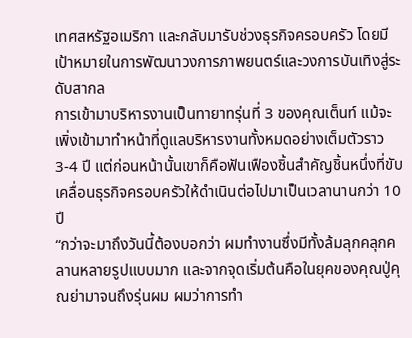เทศสหรัฐอเมริกา และกลับมารับช่วงธุรกิจครอบครัว โดยมีเป้าหมายในการพัฒนาวงการภาพยนตร์และวงการบันเทิงสู่ระดับสากล
การเข้ามาบริหารงานเป็นทายาทรุ่นที่ 3 ของคุณเต็นท์ แม้จะเพิ่งเข้ามาทำหน้าที่ดูแลบริหารงานทั้งหมดอย่างเต็มตัวราว 3-4 ปี แต่ก่อนหน้านั้นเขาก็คือฟันเฟืองชิ้นสำคัญชิ้นหนึ่งที่ขับเคลื่อนธุรกิจครอบครัวให้ดำเนินต่อไปมาเป็นเวลานานกว่า 10 ปี
“กว่าจะมาถึงวันนี้ต้องบอกว่า ผมทำงานซึ่งมีทั้งล้มลุกคลุกคลานหลายรูปแบบมาก และจากจุดเริ่มต้นคือในยุคของคุณปู่คุณย่ามาจนถึงรุ่นผม ผมว่าการทำ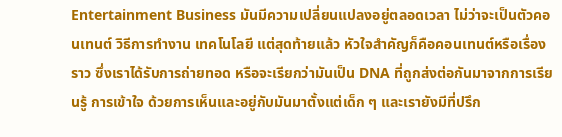Entertainment Business มันมีความเปลี่ยนแปลงอยู่ตลอดเวลา ไม่ว่าจะเป็นตัวคอนเทนต์ วิธีการทำงาน เทคโนโลยี แต่สุดท้ายแล้ว หัวใจสำคัญก็คือคอนเทนต์หรือเรื่องราว ซึ่งเราได้รับการถ่ายทอด หรือจะเรียกว่ามันเป็น DNA ที่ถูกส่งต่อกันมาจากการเรียนรู้ การเข้าใจ ด้วยการเห็นและอยู่กับมันมาตั้งแต่เด็ก ๆ และเรายังมีที่ปรึก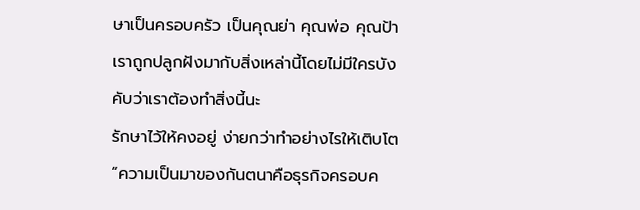ษาเป็นครอบครัว เป็นคุณย่า คุณพ่อ คุณป้า เราถูกปลูกฝังมากับสิ่งเหล่านี้โดยไม่มีใครบังคับว่าเราต้องทำสิ่งนี้นะ
รักษาไว้ให้คงอยู่ ง่ายกว่าทำอย่างไรให้เติบโต
“ความเป็นมาของกันตนาคือธุรกิจครอบค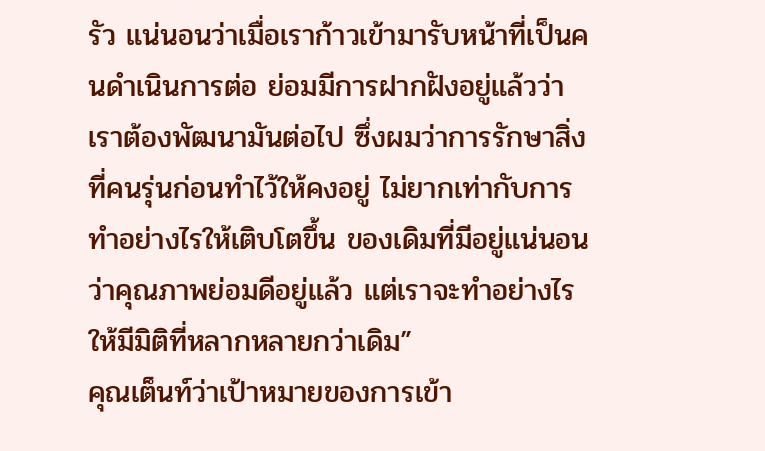รัว แน่นอนว่าเมื่อเราก้าวเข้ามารับหน้าที่เป็นคนดำเนินการต่อ ย่อมมีการฝากฝังอยู่แล้วว่าเราต้องพัฒนามันต่อไป ซึ่งผมว่าการรักษาสิ่งที่คนรุ่นก่อนทำไว้ให้คงอยู่ ไม่ยากเท่ากับการทำอย่างไรให้เติบโตขึ้น ของเดิมที่มีอยู่แน่นอนว่าคุณภาพย่อมดีอยู่แล้ว แต่เราจะทำอย่างไรให้มีมิติที่หลากหลายกว่าเดิม”
คุณเต็นท์ว่าเป้าหมายของการเข้า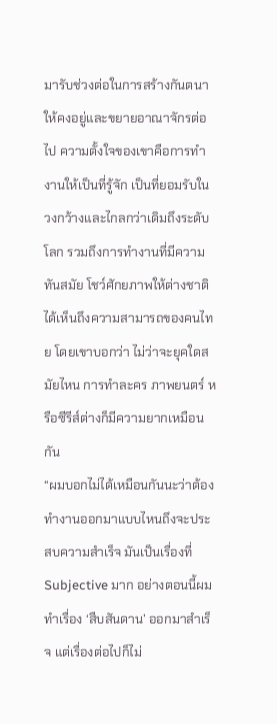มารับช่วงต่อในการสร้างกันตนาให้คงอยู่และขยายอาณาจักรต่อไป ความตั้งใจของเขาคือการทำงานให้เป็นที่รู้จัก เป็นที่ยอมรับในวงกว้างและไกลกว่าเดิมถึงระดับโลก รวมถึงการทำงานที่มีความทันสมัย โชว์ศักยภาพให้ต่างชาติได้เห็นถึงความสามารถของคนไทย โดยเขาบอกว่า ไม่ว่าจะยุคใดสมัยไหน การทำละคร ภาพยนตร์ หรือซีรีส์ต่างก็มีความยากเหมือนกัน
“ผมบอกไม่ได้เหมือนกันนะว่าต้องทำงานออกมาแบบไหนถึงจะประสบความสำเร็จ มันเป็นเรื่องที่ Subjective มาก อย่างตอนนี้ผมทำเรื่อง ‘สืบสันดาน’ ออกมาสำเร็จ แต่เรื่องต่อไปก็ไม่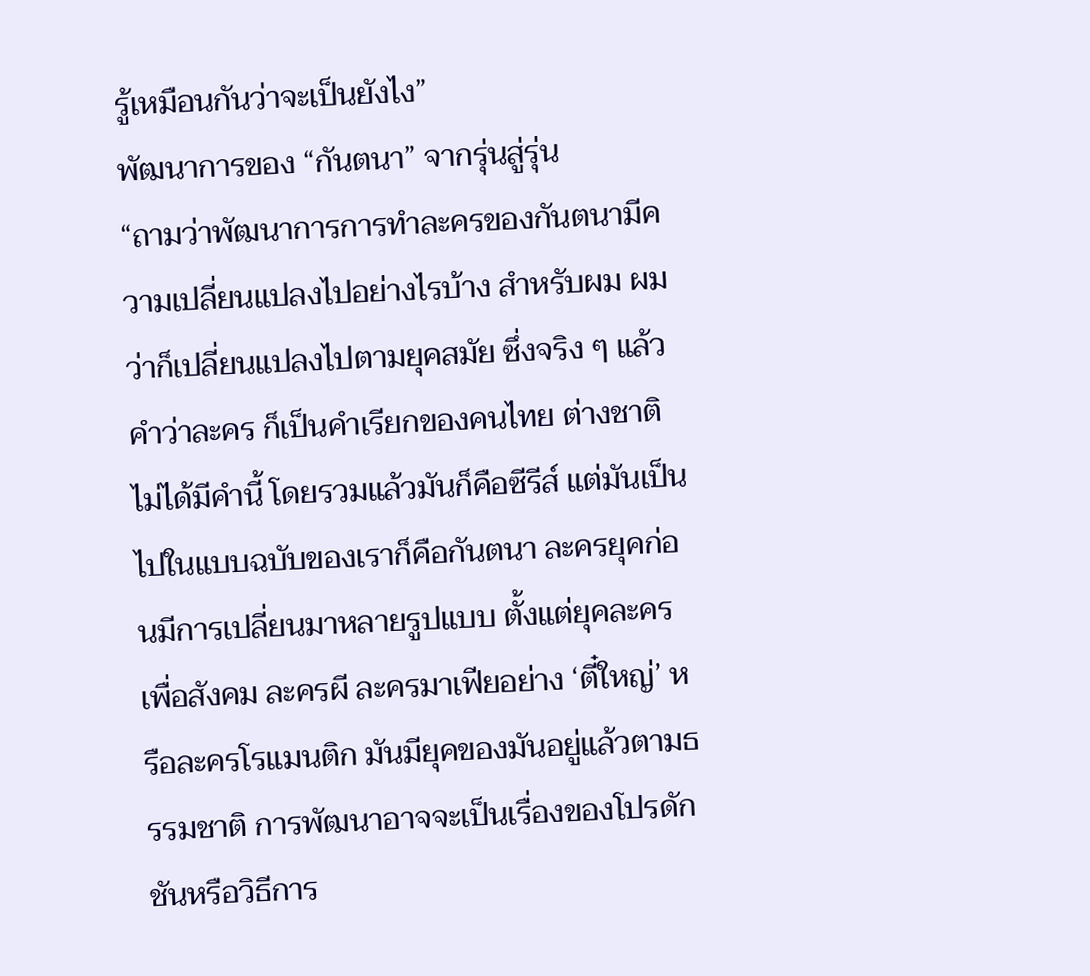รู้เหมือนกันว่าจะเป็นยังไง”
พัฒนาการของ “กันตนา” จากรุ่นสู่รุ่น
“ถามว่าพัฒนาการการทำละครของกันตนามีความเปลี่ยนแปลงไปอย่างไรบ้าง สำหรับผม ผมว่าก็เปลี่ยนแปลงไปตามยุคสมัย ซึ่งจริง ๆ แล้วคำว่าละคร ก็เป็นคำเรียกของคนไทย ต่างชาติไม่ได้มีคำนี้ โดยรวมแล้วมันก็คือซีรีส์ แต่มันเป็นไปในแบบฉบับของเราก็คือกันตนา ละครยุคก่อนมีการเปลี่ยนมาหลายรูปแบบ ตั้งแต่ยุคละครเพื่อสังคม ละครผี ละครมาเฟียอย่าง ‘ตี๋ใหญ่’ หรือละครโรแมนติก มันมียุคของมันอยู่แล้วตามธรรมชาติ การพัฒนาอาจจะเป็นเรื่องของโปรดักชันหรือวิธีการ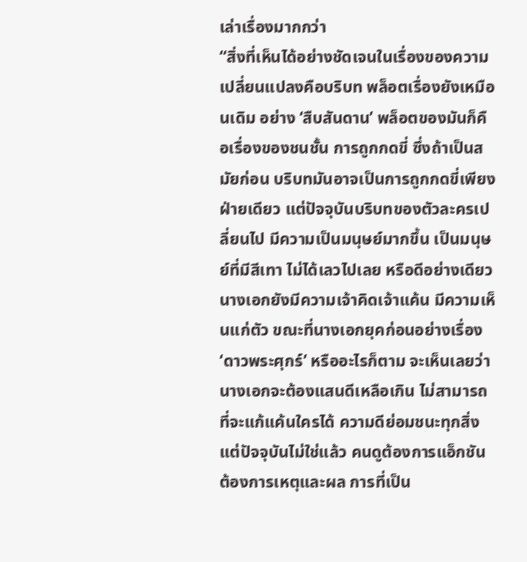เล่าเรื่องมากกว่า
“สิ่งที่เห็นได้อย่างชัดเจนในเรื่องของความเปลี่ยนแปลงคือบริบท พล็อตเรื่องยังเหมือนเดิม อย่าง ‘สืบสันดาน’ พล็อตของมันก็คือเรื่องของชนชั้น การถูกกดขี่ ซึ่งถ้าเป็นสมัยก่อน บริบทมันอาจเป็นการถูกกดขี่เพียงฝ่ายเดียว แต่ปัจจุบันบริบทของตัวละครเปลี่ยนไป มีความเป็นมนุษย์มากขึ้น เป็นมนุษย์ที่มีสีเทา ไม่ได้เลวไปเลย หรือดีอย่างเดียว นางเอกยังมีความเจ้าคิดเจ้าแค้น มีความเห็นแก่ตัว ขณะที่นางเอกยุคก่อนอย่างเรื่อง ‘ดาวพระศุกร์’ หรืออะไรก็ตาม จะเห็นเลยว่า นางเอกจะต้องแสนดีเหลือเกิน ไม่สามารถที่จะแก้แค้นใครได้ ความดีย่อมชนะทุกสิ่ง แต่ปัจจุบันไม่ใช่แล้ว คนดูต้องการแอ็กชัน ต้องการเหตุและผล การที่เป็น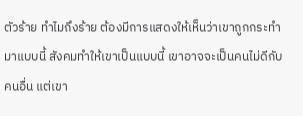ตัวร้าย ทำไมถึงร้าย ต้องมีการแสดงให้เห็นว่าเขาถูกกระทำมาแบบนี้ สังคมทำให้เขาเป็นแบบนี้ เขาอาจจะเป็นคนไม่ดีกับคนอื่น แต่เขา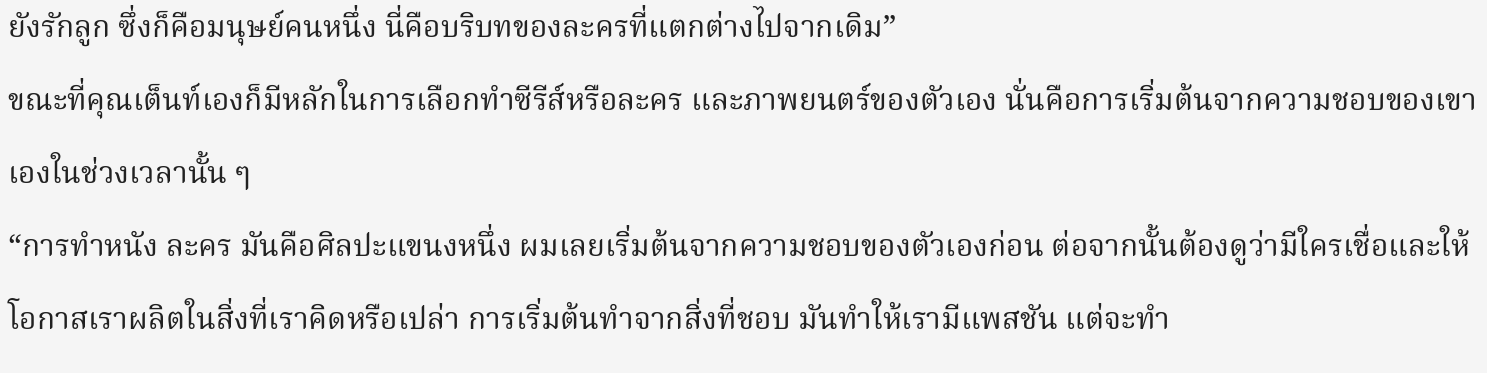ยังรักลูก ซึ่งก็คือมนุษย์คนหนึ่ง นี่คือบริบทของละครที่แตกต่างไปจากเดิม”
ขณะที่คุณเต็นท์เองก็มีหลักในการเลือกทำซีรีส์หรือละคร และภาพยนตร์ของตัวเอง นั่นคือการเริ่มต้นจากความชอบของเขาเองในช่วงเวลานั้น ๆ
“การทำหนัง ละคร มันคือศิลปะแขนงหนึ่ง ผมเลยเริ่มต้นจากความชอบของตัวเองก่อน ต่อจากนั้นต้องดูว่ามีใครเชื่อและให้โอกาสเราผลิตในสิ่งที่เราคิดหรือเปล่า การเริ่มต้นทำจากสิ่งที่ชอบ มันทำให้เรามีแพสชัน แต่จะทำ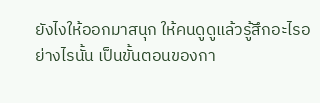ยังไงให้ออกมาสนุก ให้คนดูดูแล้วรู้สึกอะไรอย่างไรนั้น เป็นขั้นตอนของกา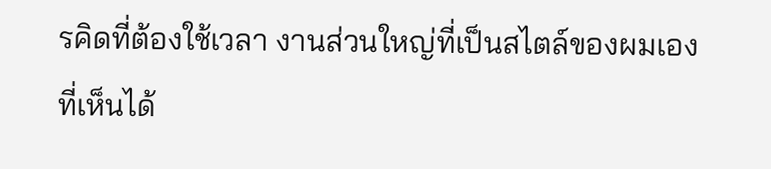รคิดที่ต้องใช้เวลา งานส่วนใหญ่ที่เป็นสไตล์ของผมเองที่เห็นได้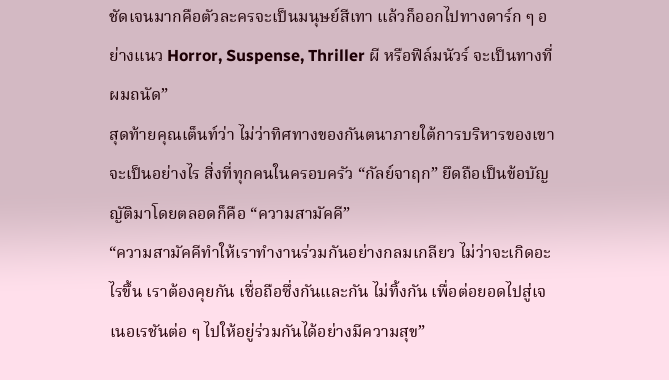ชัดเจนมากคือตัวละครจะเป็นมนุษย์สีเทา แล้วก็ออกไปทางดาร์ก ๆ อย่างแนว Horror, Suspense, Thriller ผี หรือฟิล์มนัวร์ จะเป็นทางที่ผมถนัด”
สุดท้ายคุณเต็นท์ว่า ไม่ว่าทิศทางของกันตนาภายใต้การบริหารของเขาจะเป็นอย่างไร สิ่งที่ทุกคนในครอบครัว “กัลย์จาฤก” ยึดถือเป็นข้อบัญญัติมาโดยตลอดก็คือ “ความสามัคคี”
“ความสามัคคีทำให้เราทำงานร่วมกันอย่างกลมเกลียว ไม่ว่าจะเกิดอะไรขึ้น เราต้องคุยกัน เชื่อถือซึ่งกันและกัน ไม่ทิ้งกัน เพื่อต่อยอดไปสู่เจเนอเรชันต่อ ๆ ไปให้อยู่ร่วมกันได้อย่างมีความสุข”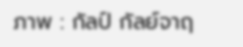ภาพ : กัลป์ กัลย์จาฤ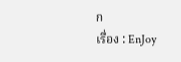ก
เรื่อง : EnJoy